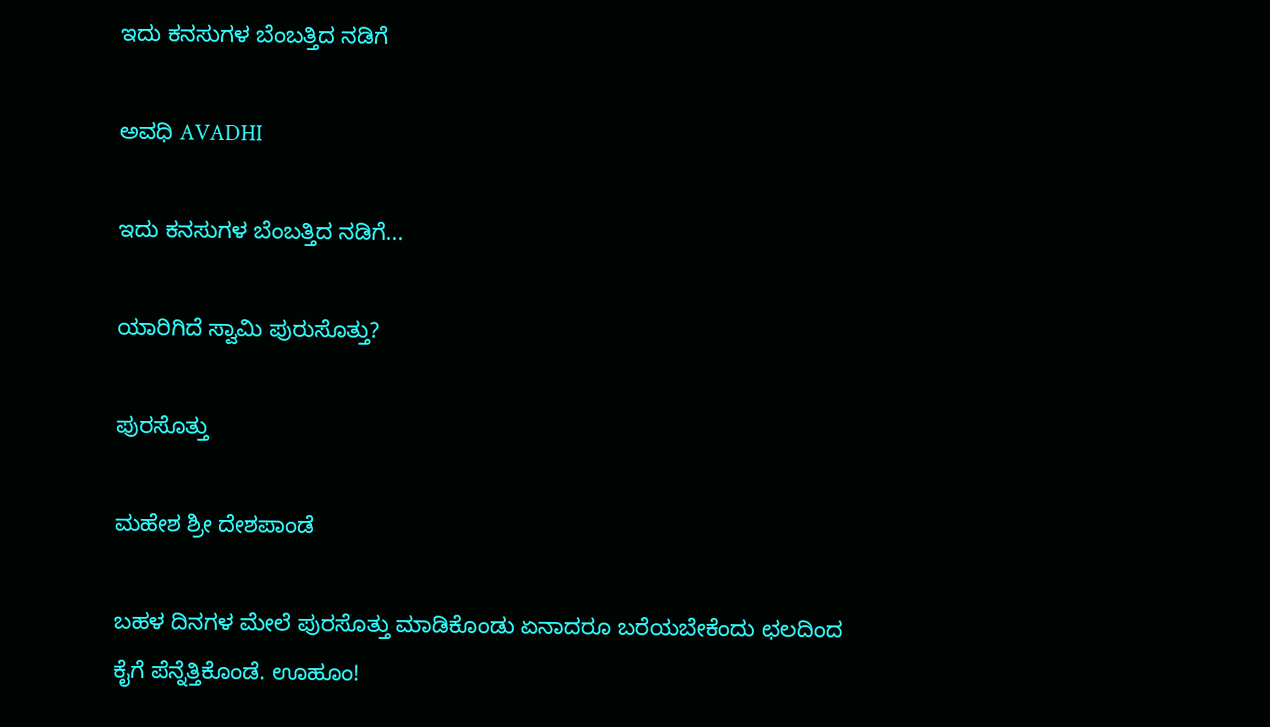ಇದು ಕನಸುಗಳ ಬೆಂಬತ್ತಿದ ನಡಿಗೆ‍

ಅವಧಿ AVADHI

ಇದು ಕನಸುಗಳ ಬೆಂಬತ್ತಿದ ನಡಿಗೆ...

ಯಾರಿಗಿದೆ ಸ್ವಾಮಿ ಪುರುಸೊತ್ತು?

ಪುರಸೊತ್ತು

ಮಹೇಶ ಶ್ರೀ ದೇಶಪಾಂಡೆ

ಬಹಳ ದಿನಗಳ ಮೇಲೆ ಪುರಸೊತ್ತು ಮಾಡಿಕೊಂಡು ಏನಾದರೂ ಬರೆಯಬೇಕೆಂದು ಛಲದಿಂದ ಕೈಗೆ ಪೆನ್ನೆತ್ತಿಕೊಂಡೆ. ಊಹೂಂ!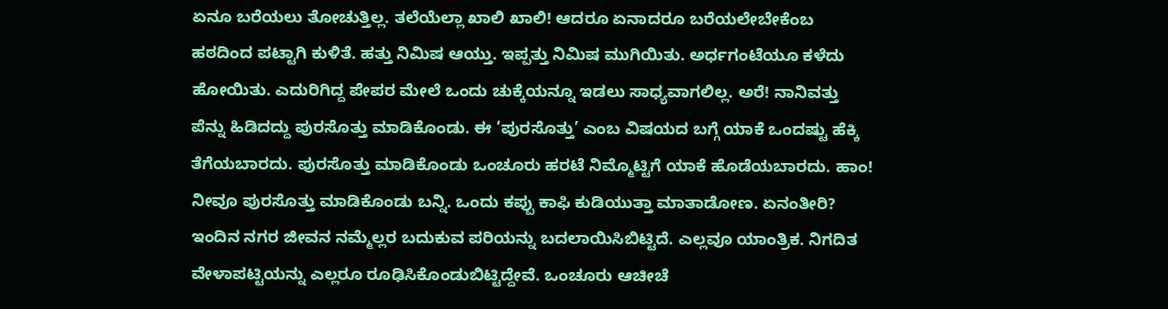ಏನೂ ಬರೆಯಲು ತೋಚುತ್ತಿಲ್ಲ. ತಲೆಯೆಲ್ಲಾ ಖಾಲಿ ಖಾಲಿ! ಆದರೂ ಏನಾದರೂ ಬರೆಯಲೇಬೇಕೆಂಬ ಹಠದಿಂದ ಪಟ್ಟಾಗಿ ಕುಳಿತೆ. ಹತ್ತು ನಿಮಿಷ ಆಯ್ತು. ಇಪ್ಪತ್ತು ನಿಮಿಷ ಮುಗಿಯಿತು. ಅರ್ಧಗಂಟೆಯೂ ಕಳೆದು ಹೋಯಿತು. ಎದುರಿಗಿದ್ದ ಪೇಪರ ಮೇಲೆ ಒಂದು ಚುಕ್ಕೆಯನ್ನೂ ಇಡಲು ಸಾಧ್ಯವಾಗಲಿಲ್ಲ. ಅರೆ! ನಾನಿವತ್ತು ಪೆನ್ನು ಹಿಡಿದದ್ದು ಪುರಸೊತ್ತು ಮಾಡಿಕೊಂಡು. ಈ ‘ಪುರಸೊತ್ತು’ ಎಂಬ ವಿಷಯದ ಬಗ್ಗೆ ಯಾಕೆ ಒಂದಷ್ಟು ಹೆಕ್ಕಿ ತೆಗೆಯಬಾರದು. ಪುರಸೊತ್ತು ಮಾಡಿಕೊಂಡು ಒಂಚೂರು ಹರಟೆ ನಿಮ್ಮೊಟ್ಟಿಗೆ ಯಾಕೆ ಹೊಡೆಯಬಾರದು. ಹಾಂ! ನೀವೂ ಪುರಸೊತ್ತು ಮಾಡಿಕೊಂಡು ಬನ್ನಿ. ಒಂದು ಕಪ್ಪು ಕಾಫಿ ಕುಡಿಯುತ್ತಾ ಮಾತಾಡೋಣ. ಏನಂತೀರಿ?
ಇಂದಿನ ನಗರ ಜೀವನ ನಮ್ಮೆಲ್ಲರ ಬದುಕುವ ಪರಿಯನ್ನು ಬದಲಾಯಿಸಿಬಿಟ್ಟಿದೆ. ಎಲ್ಲವೂ ಯಾಂತ್ರಿಕ. ನಿಗದಿತ ವೇಳಾಪಟ್ಟಿಯನ್ನು ಎಲ್ಲರೂ ರೂಢಿಸಿಕೊಂಡುಬಿಟ್ಟಿದ್ದೇವೆ. ಒಂಚೂರು ಆಚೀಚೆ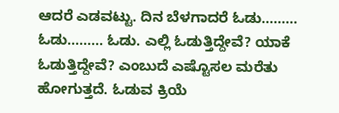ಆದರೆ ಎಡವಟ್ಟು. ದಿನ ಬೆಳಗಾದರೆ ಓಡು……… ಓಡು……… ಓಡು. ಎಲ್ಲಿ ಓಡುತ್ತಿದ್ದೇವೆ? ಯಾಕೆ ಓಡುತ್ತಿದ್ದೇವೆ? ಎಂಬುದೆ ಎಷ್ಟೊಸಲ ಮರೆತು ಹೋಗುತ್ತದೆ. ಓಡುವ ಕ್ರಿಯೆ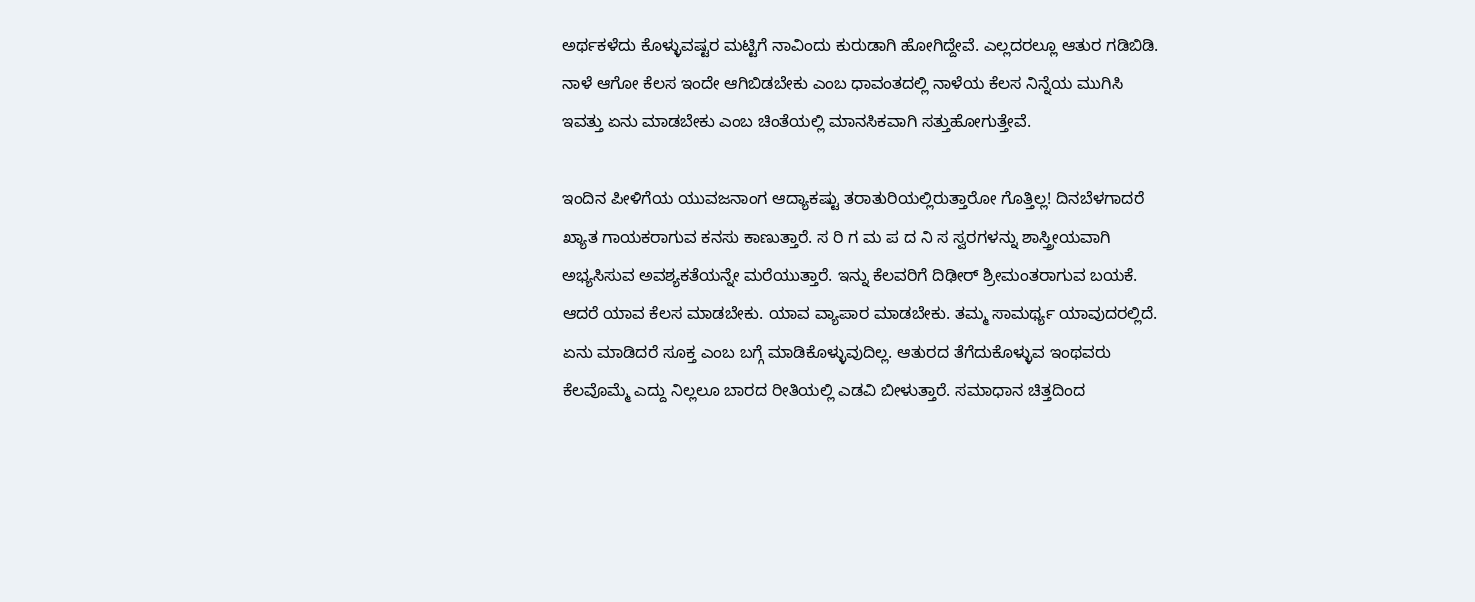ಅರ್ಥಕಳೆದು ಕೊಳ್ಳುವಷ್ಟರ ಮಟ್ಟಿಗೆ ನಾವಿಂದು ಕುರುಡಾಗಿ ಹೋಗಿದ್ದೇವೆ. ಎಲ್ಲದರಲ್ಲೂ ಆತುರ ಗಡಿಬಿಡಿ. ನಾಳೆ ಆಗೋ ಕೆಲಸ ಇಂದೇ ಆಗಿಬಿಡಬೇಕು ಎಂಬ ಧಾವಂತದಲ್ಲಿ ನಾಳೆಯ ಕೆಲಸ ನಿನ್ನೆಯ ಮುಗಿಸಿ ಇವತ್ತು ಏನು ಮಾಡಬೇಕು ಎಂಬ ಚಿಂತೆಯಲ್ಲಿ ಮಾನಸಿಕವಾಗಿ ಸತ್ತುಹೋಗುತ್ತೇವೆ.

ಇಂದಿನ ಪೀಳಿಗೆಯ ಯುವಜನಾಂಗ ಆದ್ಯಾಕಷ್ಟು ತರಾತುರಿಯಲ್ಲಿರುತ್ತಾರೋ ಗೊತ್ತಿಲ್ಲ! ದಿನಬೆಳಗಾದರೆ ಖ್ಯಾತ ಗಾಯಕರಾಗುವ ಕನಸು ಕಾಣುತ್ತಾರೆ. ಸ ರಿ ಗ ಮ ಪ ದ ನಿ ಸ ಸ್ವರಗಳನ್ನು ಶಾಸ್ತ್ರೀಯವಾಗಿ ಅಭ್ಯಸಿಸುವ ಅವಶ್ಯಕತೆಯನ್ನೇ ಮರೆಯುತ್ತಾರೆ. ಇನ್ನು ಕೆಲವರಿಗೆ ದಿಢೀರ್ ಶ್ರೀಮಂತರಾಗುವ ಬಯಕೆ. ಆದರೆ ಯಾವ ಕೆಲಸ ಮಾಡಬೇಕು. ಯಾವ ವ್ಯಾಪಾರ ಮಾಡಬೇಕು. ತಮ್ಮ ಸಾಮರ್ಥ್ಯ ಯಾವುದರಲ್ಲಿದೆ. ಏನು ಮಾಡಿದರೆ ಸೂಕ್ತ ಎಂಬ ಬಗ್ಗೆ ಮಾಡಿಕೊಳ್ಳುವುದಿಲ್ಲ. ಆತುರದ ತೆಗೆದುಕೊಳ್ಳುವ ಇಂಥವರು ಕೆಲವೊಮ್ಮೆ ಎದ್ದು ನಿಲ್ಲಲೂ ಬಾರದ ರೀತಿಯಲ್ಲಿ ಎಡವಿ ಬೀಳುತ್ತಾರೆ. ಸಮಾಧಾನ ಚಿತ್ತದಿಂದ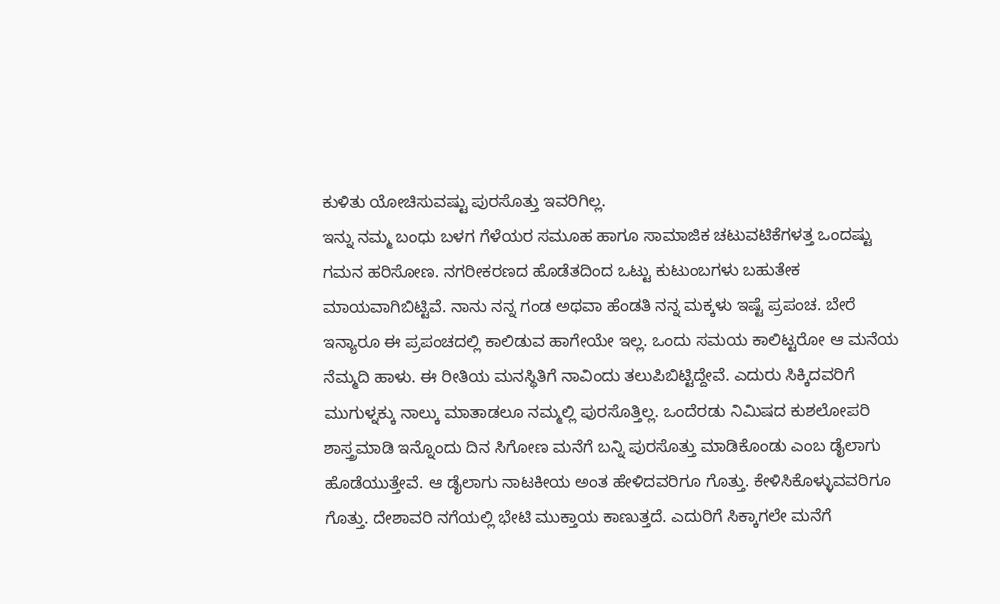ಕುಳಿತು ಯೋಚಿಸುವಷ್ಟು ಪುರಸೊತ್ತು ಇವರಿಗಿಲ್ಲ.
ಇನ್ನು ನಮ್ಮ ಬಂಧು ಬಳಗ ಗೆಳೆಯರ ಸಮೂಹ ಹಾಗೂ ಸಾಮಾಜಿಕ ಚಟುವಟಿಕೆಗಳತ್ತ ಒಂದಷ್ಟು ಗಮನ ಹರಿಸೋಣ. ನಗರೀಕರಣದ ಹೊಡೆತದಿಂದ ಒಟ್ಟು ಕುಟುಂಬಗಳು ಬಹುತೇಕ ಮಾಯವಾಗಿಬಿಟ್ಟಿವೆ. ನಾನು ನನ್ನ ಗಂಡ ಅಥವಾ ಹೆಂಡತಿ ನನ್ನ ಮಕ್ಕಳು ಇಷ್ಟೆ ಪ್ರಪಂಚ. ಬೇರೆ ಇನ್ಯಾರೂ ಈ ಪ್ರಪಂಚದಲ್ಲಿ ಕಾಲಿಡುವ ಹಾಗೇಯೇ ಇಲ್ಲ. ಒಂದು ಸಮಯ ಕಾಲಿಟ್ಟರೋ ಆ ಮನೆಯ ನೆಮ್ಮದಿ ಹಾಳು. ಈ ರೀತಿಯ ಮನಸ್ಥಿತಿಗೆ ನಾವಿಂದು ತಲುಪಿಬಿಟ್ಟಿದ್ದೇವೆ. ಎದುರು ಸಿಕ್ಕಿದವರಿಗೆ ಮುಗುಳ್ನಕ್ಕು ನಾಲ್ಕು ಮಾತಾಡಲೂ ನಮ್ಮಲ್ಲಿ ಪುರಸೊತ್ತಿಲ್ಲ. ಒಂದೆರಡು ನಿಮಿಷದ ಕುಶಲೋಪರಿ ಶಾಸ್ತ್ರಮಾಡಿ ಇನ್ನೊಂದು ದಿನ ಸಿಗೋಣ ಮನೆಗೆ ಬನ್ನಿ ಪುರಸೊತ್ತು ಮಾಡಿಕೊಂಡು ಎಂಬ ಡೈಲಾಗು ಹೊಡೆಯುತ್ತೇವೆ. ಆ ಡೈಲಾಗು ನಾಟಕೀಯ ಅಂತ ಹೇಳಿದವರಿಗೂ ಗೊತ್ತು. ಕೇಳಿಸಿಕೊಳ್ಳುವವರಿಗೂ ಗೊತ್ತು. ದೇಶಾವರಿ ನಗೆಯಲ್ಲಿ ಭೇಟಿ ಮುಕ್ತಾಯ ಕಾಣುತ್ತದೆ. ಎದುರಿಗೆ ಸಿಕ್ಕಾಗಲೇ ಮನೆಗೆ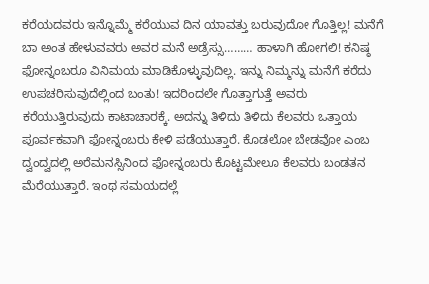ಕರೆಯದವರು ಇನ್ನೊಮ್ಮೆ ಕರೆಯುವ ದಿನ ಯಾವತ್ತು ಬರುವುದೋ ಗೊತ್ತಿಲ್ಲ! ಮನೆಗೆ ಬಾ ಅಂತ ಹೇಳುವವರು ಅವರ ಮನೆ ಅಡ್ರೆಸ್ಸು……… ಹಾಳಾಗಿ ಹೋಗಲಿ! ಕನಿಷ್ಠ ಫೋನ್ನಂಬರೂ ವಿನಿಮಯ ಮಾಡಿಕೊಳ್ಳುವುದಿಲ್ಲ. ಇನ್ನು ನಿಮ್ಮನ್ನು ಮನೆಗೆ ಕರೆದು ಉಪಚರಿಸುವುದೆಲ್ಲಿಂದ ಬಂತು! ಇದರಿಂದಲೇ ಗೊತ್ತಾಗುತ್ತೆ ಅವರು ಕರೆಯುತ್ತಿರುವುದು ಕಾಟಾಚಾರಕ್ಕೆ. ಅದನ್ನು ತಿಳಿದು ತಿಳಿದು ಕೆಲವರು ಒತ್ತಾಯ ಪೂರ್ವಕವಾಗಿ ಫೋನ್ನಂಬರು ಕೇಳಿ ಪಡೆಯುತ್ತಾರೆ. ಕೊಡಲೋ ಬೇಡವೋ ಎಂಬ ದ್ವಂದ್ವದಲ್ಲಿ ಅರೆಮನಸ್ಸಿನಿಂದ ಫೋನ್ನಂಬರು ಕೊಟ್ಟಮೇಲೂ ಕೆಲವರು ಬಂಡತನ ಮೆರೆಯುತ್ತಾರೆ. ಇಂಥ ಸಮಯದಲ್ಲೆ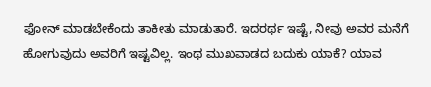ಫೋನ್ ಮಾಡಬೇಕೆಂದು ತಾಕೀತು ಮಾಡುತಾರೆ. ಇದರರ್ಥ ಇಷ್ಟೆ, ನೀವು ಅವರ ಮನೆಗೆ ಹೋಗುವುದು ಅವರಿಗೆ ಇಷ್ಟವಿಲ್ಲ. ಇಂಥ ಮುಖವಾಡದ ಬದುಕು ಯಾಕೆ? ಯಾವ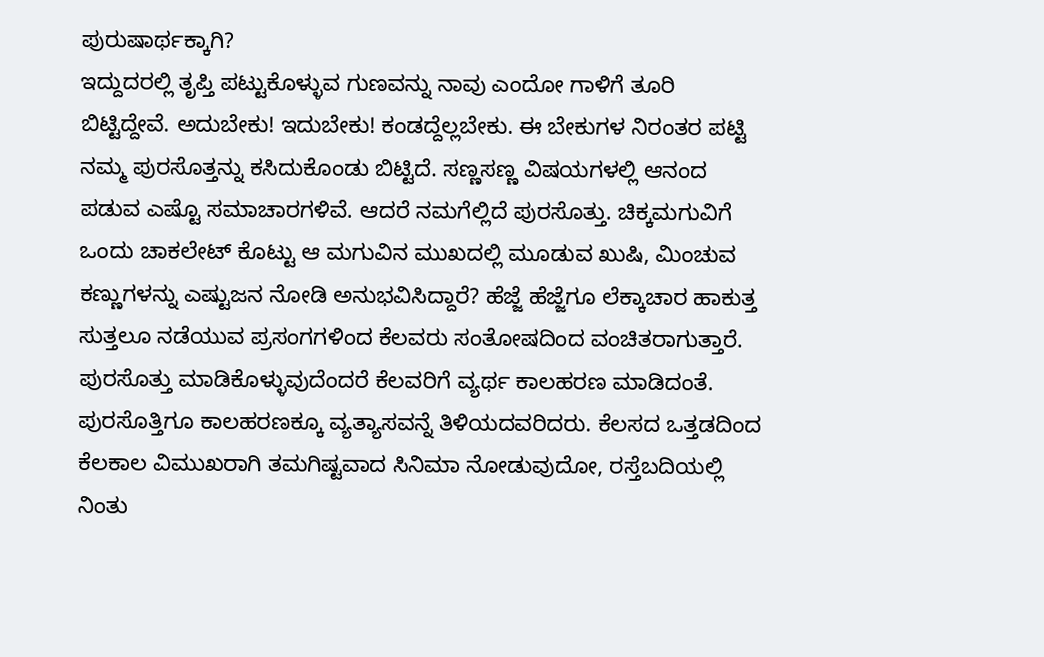ಪುರುಷಾರ್ಥಕ್ಕಾಗಿ?
ಇದ್ದುದರಲ್ಲಿ ತೃಪ್ತಿ ಪಟ್ಟುಕೊಳ್ಳುವ ಗುಣವನ್ನು ನಾವು ಎಂದೋ ಗಾಳಿಗೆ ತೂರಿ ಬಿಟ್ಟಿದ್ದೇವೆ. ಅದುಬೇಕು! ಇದುಬೇಕು! ಕಂಡದ್ದೆಲ್ಲಬೇಕು. ಈ ಬೇಕುಗಳ ನಿರಂತರ ಪಟ್ಟಿ ನಮ್ಮ ಪುರಸೊತ್ತನ್ನು ಕಸಿದುಕೊಂಡು ಬಿಟ್ಟಿದೆ. ಸಣ್ಣಸಣ್ಣ ವಿಷಯಗಳಲ್ಲಿ ಆನಂದ ಪಡುವ ಎಷ್ಟೊ ಸಮಾಚಾರಗಳಿವೆ. ಆದರೆ ನಮಗೆಲ್ಲಿದೆ ಪುರಸೊತ್ತು. ಚಿಕ್ಕಮಗುವಿಗೆ ಒಂದು ಚಾಕಲೇಟ್ ಕೊಟ್ಟು ಆ ಮಗುವಿನ ಮುಖದಲ್ಲಿ ಮೂಡುವ ಖುಷಿ, ಮಿಂಚುವ ಕಣ್ಣುಗಳನ್ನು ಎಷ್ಟುಜನ ನೋಡಿ ಅನುಭವಿಸಿದ್ದಾರೆ? ಹೆಜ್ಜೆ ಹೆಜ್ಜೆಗೂ ಲೆಕ್ಕಾಚಾರ ಹಾಕುತ್ತ ಸುತ್ತಲೂ ನಡೆಯುವ ಪ್ರಸಂಗಗಳಿಂದ ಕೆಲವರು ಸಂತೋಷದಿಂದ ವಂಚಿತರಾಗುತ್ತಾರೆ. ಪುರಸೊತ್ತು ಮಾಡಿಕೊಳ್ಳುವುದೆಂದರೆ ಕೆಲವರಿಗೆ ವ್ಯರ್ಥ ಕಾಲಹರಣ ಮಾಡಿದಂತೆ. ಪುರಸೊತ್ತಿಗೂ ಕಾಲಹರಣಕ್ಕೂ ವ್ಯತ್ಯಾಸವನ್ನೆ ತಿಳಿಯದವರಿದರು. ಕೆಲಸದ ಒತ್ತಡದಿಂದ ಕೆಲಕಾಲ ವಿಮುಖರಾಗಿ ತಮಗಿಷ್ಟವಾದ ಸಿನಿಮಾ ನೋಡುವುದೋ, ರಸ್ತೆಬದಿಯಲ್ಲಿ ನಿಂತು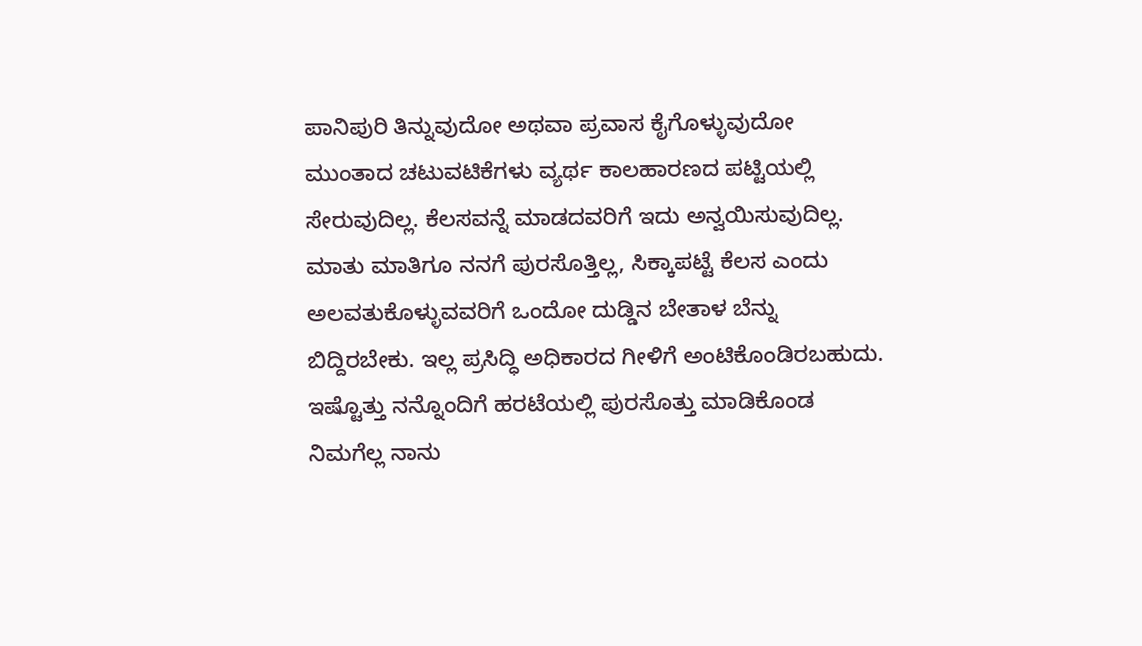ಪಾನಿಪುರಿ ತಿನ್ನುವುದೋ ಅಥವಾ ಪ್ರವಾಸ ಕೈಗೊಳ್ಳುವುದೋ ಮುಂತಾದ ಚಟುವಟಿಕೆಗಳು ವ್ಯರ್ಥ ಕಾಲಹಾರಣದ ಪಟ್ಟಿಯಲ್ಲಿ ಸೇರುವುದಿಲ್ಲ. ಕೆಲಸವನ್ನೆ ಮಾಡದವರಿಗೆ ಇದು ಅನ್ವಯಿಸುವುದಿಲ್ಲ. ಮಾತು ಮಾತಿಗೂ ನನಗೆ ಪುರಸೊತ್ತಿಲ್ಲ, ಸಿಕ್ಕಾಪಟ್ಟೆ ಕೆಲಸ ಎಂದು ಅಲವತುಕೊಳ್ಳುವವರಿಗೆ ಒಂದೋ ದುಡ್ಡಿನ ಬೇತಾಳ ಬೆನ್ನು ಬಿದ್ದಿರಬೇಕು. ಇಲ್ಲ ಪ್ರಸಿದ್ಧಿ ಅಧಿಕಾರದ ಗೀಳಿಗೆ ಅಂಟಿಕೊಂಡಿರಬಹುದು.
ಇಷ್ಟೊತ್ತು ನನ್ನೊಂದಿಗೆ ಹರಟೆಯಲ್ಲಿ ಪುರಸೊತ್ತು ಮಾಡಿಕೊಂಡ ನಿಮಗೆಲ್ಲ ನಾನು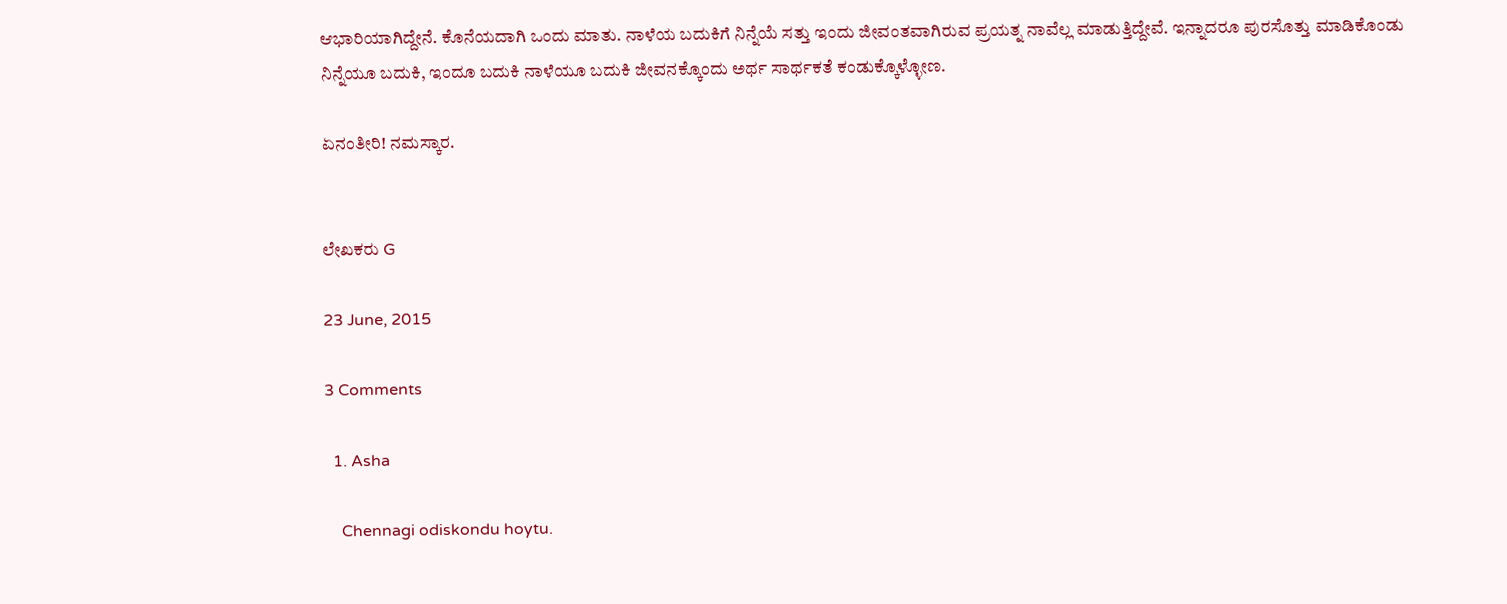ಆಭಾರಿಯಾಗಿದ್ದೇನೆ. ಕೊನೆಯದಾಗಿ ಒಂದು ಮಾತು. ನಾಳೆಯ ಬದುಕಿಗೆ ನಿನ್ನೆಯೆ ಸತ್ತು ಇಂದು ಜೀವಂತವಾಗಿರುವ ಪ್ರಯತ್ನ ನಾವೆಲ್ಲ ಮಾಡುತ್ತಿದ್ದೇವೆ. ಇನ್ನಾದರೂ ಪುರಸೊತ್ತು ಮಾಡಿಕೊಂಡು ನಿನ್ನೆಯೂ ಬದುಕಿ, ಇಂದೂ ಬದುಕಿ ನಾಳೆಯೂ ಬದುಕಿ ಜೀವನಕ್ಕೊಂದು ಅರ್ಥ ಸಾರ್ಥಕತೆ ಕಂಡುಕ್ಕೊಳ್ಳೋಣ.

ಏನಂತೀರಿ! ನಮಸ್ಕಾರ.


ಲೇಖಕರು G

23 June, 2015

3 Comments

  1. Asha

    Chennagi odiskondu hoytu.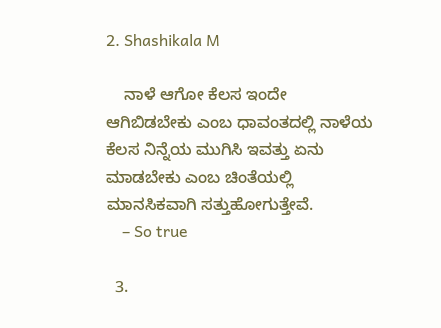2. Shashikala M

    ನಾಳೆ ಆಗೋ ಕೆಲಸ ಇಂದೇ ಆಗಿಬಿಡಬೇಕು ಎಂಬ ಧಾವಂತದಲ್ಲಿ ನಾಳೆಯ ಕೆಲಸ ನಿನ್ನೆಯ ಮುಗಿಸಿ ಇವತ್ತು ಏನು ಮಾಡಬೇಕು ಎಂಬ ಚಿಂತೆಯಲ್ಲಿ ಮಾನಸಿಕವಾಗಿ ಸತ್ತುಹೋಗುತ್ತೇವೆ.
    – So true

  3.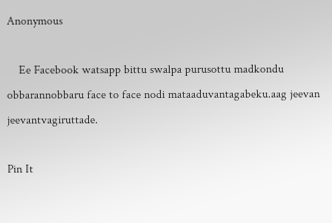Anonymous

    Ee Facebook watsapp bittu swalpa purusottu madkondu obbarannobbaru face to face nodi mataaduvantagabeku.aag jeevan jeevantvagiruttade.

Pin It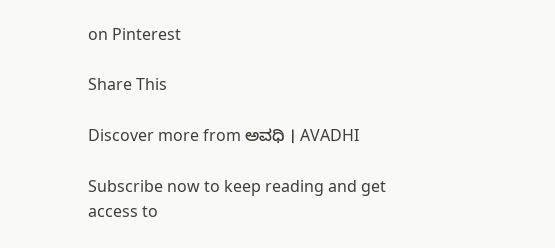on Pinterest

Share This

Discover more from ಅವಧಿ । AVADHI

Subscribe now to keep reading and get access to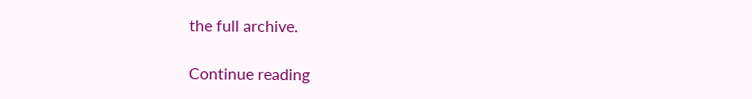the full archive.

Continue reading